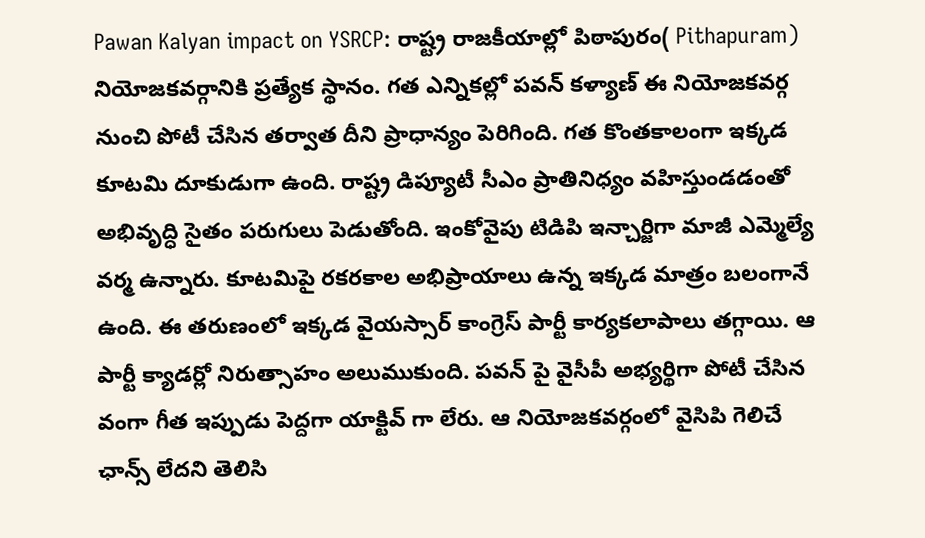Pawan Kalyan impact on YSRCP: రాష్ట్ర రాజకీయాల్లో పిఠాపురం( Pithapuram) నియోజకవర్గానికి ప్రత్యేక స్థానం. గత ఎన్నికల్లో పవన్ కళ్యాణ్ ఈ నియోజకవర్గ నుంచి పోటీ చేసిన తర్వాత దీని ప్రాధాన్యం పెరిగింది. గత కొంతకాలంగా ఇక్కడ కూటమి దూకుడుగా ఉంది. రాష్ట్ర డిప్యూటీ సీఎం ప్రాతినిధ్యం వహిస్తుండడంతో అభివృద్ధి సైతం పరుగులు పెడుతోంది. ఇంకోవైపు టిడిపి ఇన్చార్జిగా మాజీ ఎమ్మెల్యే వర్మ ఉన్నారు. కూటమిపై రకరకాల అభిప్రాయాలు ఉన్న ఇక్కడ మాత్రం బలంగానే ఉంది. ఈ తరుణంలో ఇక్కడ వైయస్సార్ కాంగ్రెస్ పార్టీ కార్యకలాపాలు తగ్గాయి. ఆ పార్టీ క్యాడర్లో నిరుత్సాహం అలుముకుంది. పవన్ పై వైసీపీ అభ్యర్థిగా పోటీ చేసిన వంగా గీత ఇప్పుడు పెద్దగా యాక్టివ్ గా లేరు. ఆ నియోజకవర్గంలో వైసిపి గెలిచే ఛాన్స్ లేదని తెలిసి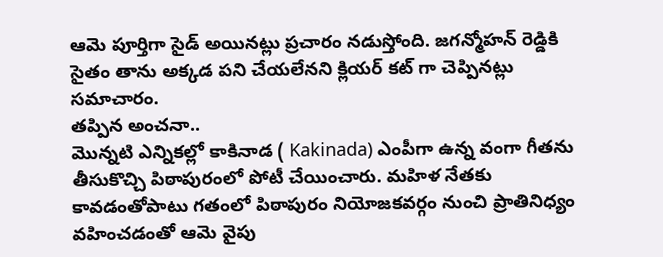ఆమె పూర్తిగా సైడ్ అయినట్లు ప్రచారం నడుస్తోంది. జగన్మోహన్ రెడ్డికి సైతం తాను అక్కడ పని చేయలేనని క్లియర్ కట్ గా చెప్పినట్లు సమాచారం.
తప్పిన అంచనా..
మొన్నటి ఎన్నికల్లో కాకినాడ ( Kakinada) ఎంపీగా ఉన్న వంగా గీతను తీసుకొచ్చి పిఠాపురంలో పోటీ చేయించారు. మహిళ నేతకు కావడంతోపాటు గతంలో పిఠాపురం నియోజకవర్గం నుంచి ప్రాతినిధ్యం వహించడంతో ఆమె వైపు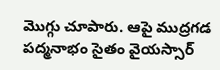మొగ్గు చూపారు. ఆపై ముద్రగడ పద్మనాభం సైతం వైయస్సార్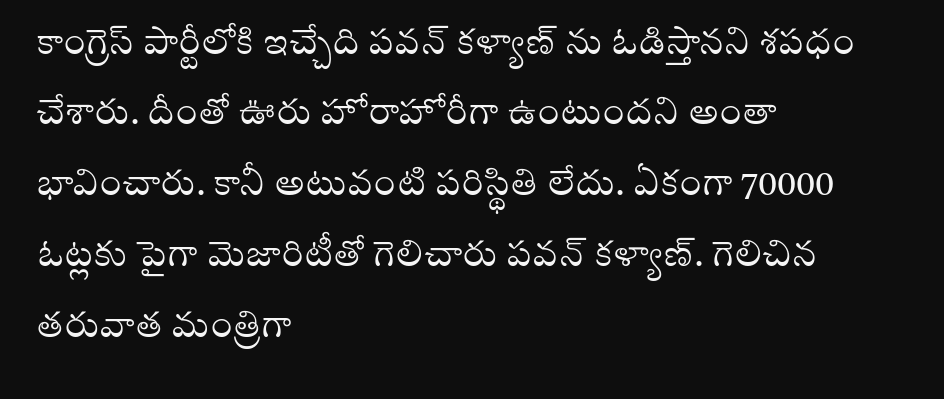కాంగ్రెస్ పార్టీలోకి ఇచ్చేది పవన్ కళ్యాణ్ ను ఓడిస్తానని శపధం చేశారు. దీంతో ఊరు హోరాహోరీగా ఉంటుందని అంతా భావించారు. కానీ అటువంటి పరిస్థితి లేదు. ఏకంగా 70000 ఓట్లకు పైగా మెజారిటీతో గెలిచారు పవన్ కళ్యాణ్. గెలిచిన తరువాత మంత్రిగా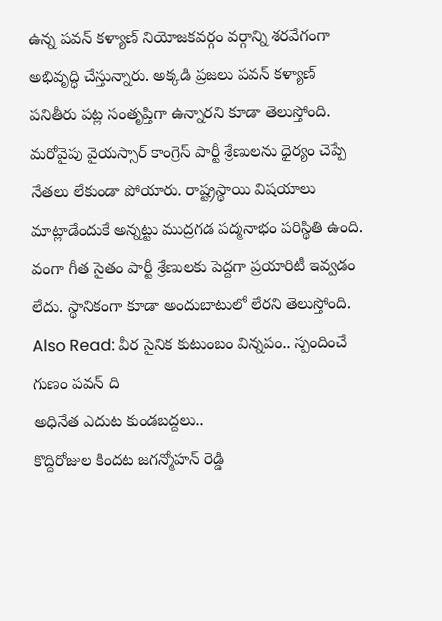ఉన్న పవన్ కళ్యాణ్ నియోజకవర్గం వర్గాన్ని శరవేగంగా అభివృద్ధి చేస్తున్నారు. అక్కడి ప్రజలు పవన్ కళ్యాణ్ పనితీరు పట్ల సంతృప్తిగా ఉన్నారని కూడా తెలుస్తోంది. మరోవైపు వైయస్సార్ కాంగ్రెస్ పార్టీ శ్రేణులను ధైర్యం చెప్పే నేతలు లేకుండా పోయారు. రాష్ట్రస్థాయి విషయాలు మాట్లాడేందుకే అన్నట్టు ముద్రగడ పద్మనాభం పరిస్థితి ఉంది. వంగా గీత సైతం పార్టీ శ్రేణులకు పెద్దగా ప్రయారిటీ ఇవ్వడం లేదు. స్థానికంగా కూడా అందుబాటులో లేరని తెలుస్తోంది.
Also Read: వీర సైనిక కుటుంబం విన్నపం.. స్పందించే గుణం పవన్ ది
అధినేత ఎదుట కుండబద్దలు..
కొద్దిరోజుల కిందట జగన్మోహన్ రెడ్డి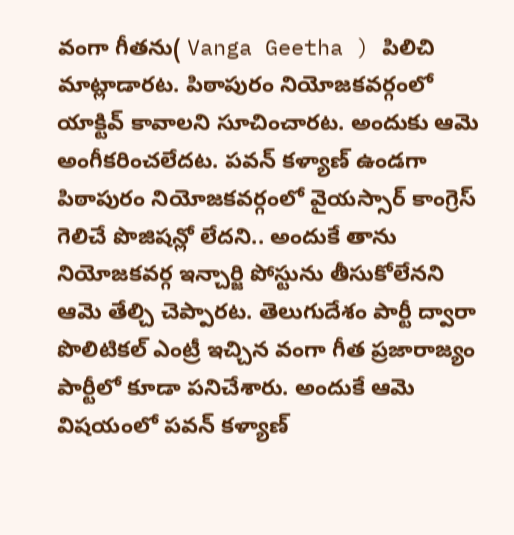వంగా గీతను( Vanga Geetha ) పిలిచి మాట్లాడారట. పిఠాపురం నియోజకవర్గంలో యాక్టివ్ కావాలని సూచించారట. అందుకు ఆమె అంగీకరించలేదట. పవన్ కళ్యాణ్ ఉండగా పిఠాపురం నియోజకవర్గంలో వైయస్సార్ కాంగ్రెస్ గెలిచే పొజిషన్లో లేదని.. అందుకే తాను నియోజకవర్గ ఇన్చార్జి పోస్టును తీసుకోలేనని ఆమె తేల్చి చెప్పారట. తెలుగుదేశం పార్టీ ద్వారా పొలిటికల్ ఎంట్రీ ఇచ్చిన వంగా గీత ప్రజారాజ్యం పార్టీలో కూడా పనిచేశారు. అందుకే ఆమె విషయంలో పవన్ కళ్యాణ్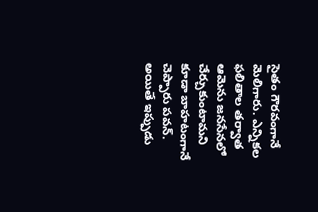సైతం గౌరవంగానే మెలిగారు. ఎన్నికల ఫలితాల తర్వాత ఆమెను జనసేనలో చేర్చుకుంటామని కూడా బాహటంగానే చెప్పారు పవన్. అయితే ఇప్పుడు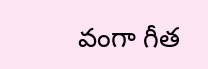వంగా గీత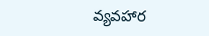వ్యవహార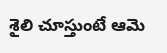శైలి చూస్తుంటే ఆమె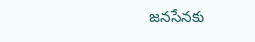జనసేనకు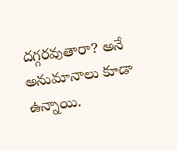దగ్గరవుతారా? అనే అనుమానాలు కూడా ఉన్నాయి.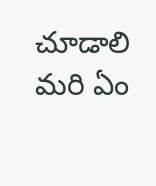చూడాలి మరి ఏం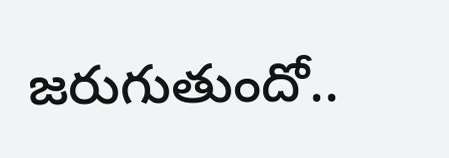జరుగుతుందో..